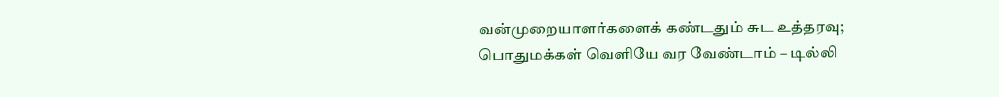வன்முறையாளர்களைக் கண்டதும் சுட உத்தரவு; பொதுமக்கள் வெளியே வர வேண்டாம் – டில்லி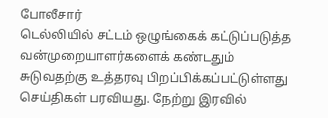போலீசார்
டெல்லியில் சட்டம் ஒழுங்கைக் கட்டுப்படுத்த வன்முறையாளர்களைக் கண்டதும் சுடுவதற்கு உத்தரவு பிறப்பிக்கப்பட்டுள்ளது செய்திகள் பரவியது. நேற்று இரவில்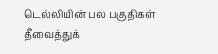டெல்லியின் பல பகுதிகள் தீவைத்துக்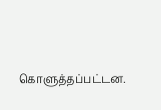கொளுத்தப்பட்டன.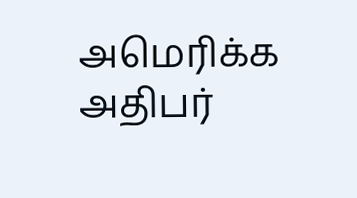அமெரிக்க அதிபர்